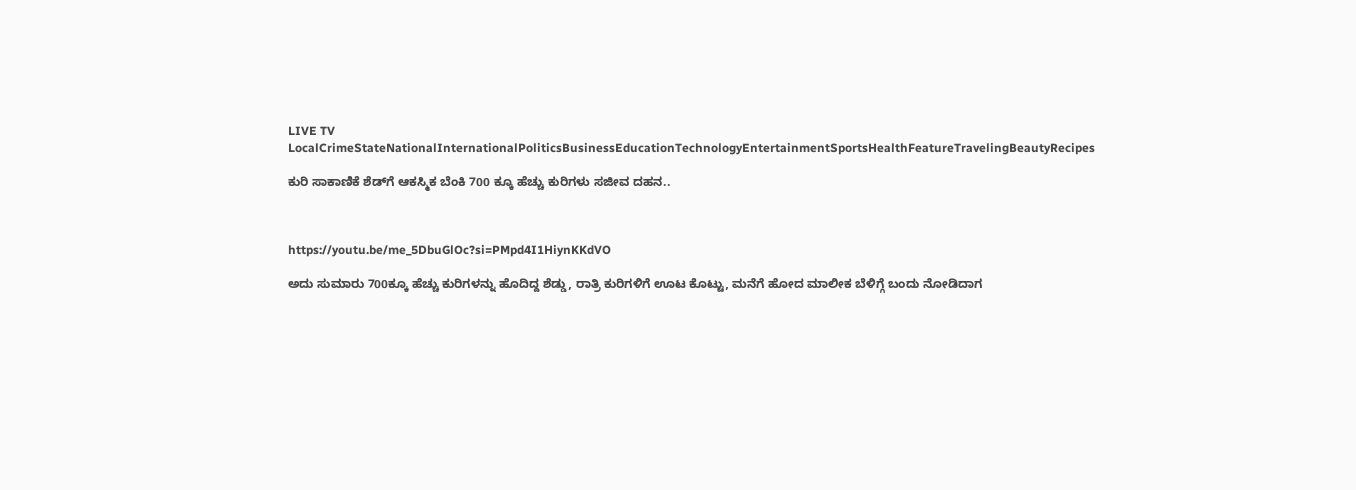LIVE TV LocalCrimeStateNationalInternationalPoliticsBusinessEducationTechnologyEntertainmentSportsHealthFeatureTravelingBeautyRecipes

ಕುರಿ ಸಾಕಾಣಿಕೆ ಶೆಡ್‌ಗೆ ಆಕಸ್ಮಿಕ ಬೆಂಕಿ 700 ಕ್ಕೂ ಹೆಚ್ಚು ಕುರಿಗಳು‌ ಸಜೀವ ದಹನ..



https://youtu.be/me_5DbuGlOc?si=PMpd4I1HiynKKdVO

ಅದು ಸುಮಾರು 700ಕ್ಕೂ ಹೆಚ್ಚು ಕುರಿಗಳನ್ನು ಹೊದಿದ್ದ ಶೆಡ್ಡು, ರಾತ್ರಿ ಕುರಿಗಳಿಗೆ ಊಟ ಕೊಟ್ಟು, ಮನೆಗೆ ಹೋದ ಮಾಲೀಕ ಬೆಳಿಗ್ಗೆ ಬಂದು ನೋಡಿದಾಗ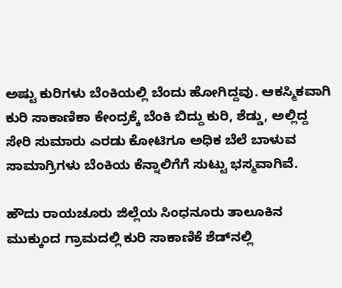ಅಷ್ಟು ಕುರಿಗಳು ಬೆಂಕಿಯಲ್ಲಿ ಬೆಂದು ಹೋಗಿದ್ದವು. ಆಕಸ್ಮಿಕವಾಗಿ ಕುರಿ ಸಾಕಾಣಿಕಾ ಕೇಂದ್ರಕ್ಕೆ ಬೆಂಕಿ ಬಿದ್ದು ಕುರಿ, ಶೆಡ್ಡು, ಅಲ್ಲಿದ್ದ ಸೇರಿ ಸುಮಾರು ಎರಡು ಕೋಟಿಗೂ ಅಧಿಕ ಬೆಲೆ ಬಾಳುವ ಸಾಮಾಗ್ರಿಗಳು ಬೆಂಕಿಯ ಕೆನ್ನಾಲಿಗೆಗೆ ಸುಟ್ಟು ಭಸ್ಮವಾಗಿವೆ.

ಹೌದು ರಾಯಚೂರು ಜಿಲ್ಲೆಯ ಸಿಂಧನೂರು ತಾಲೂಕಿನ ಮುಕ್ಕುಂದ ಗ್ರಾಮದಲ್ಲಿ ಕುರಿ ಸಾಕಾಣಿಕೆ ಶೆಡ್‌ನಲ್ಲಿ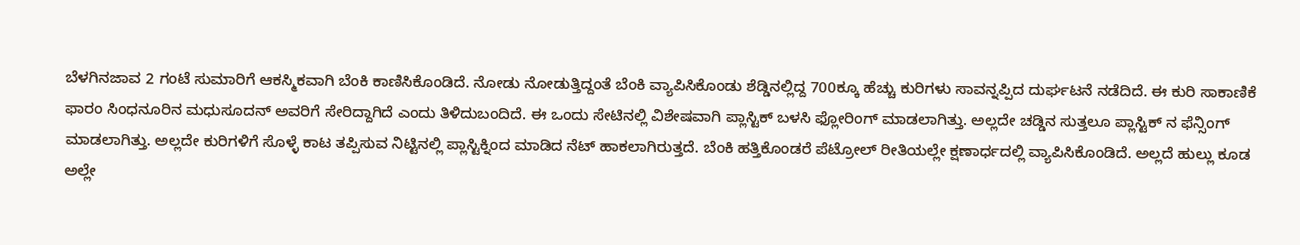ಬೆಳಗಿನ‌ಜಾವ 2 ಗಂಟೆ ಸುಮಾರಿಗೆ ಆಕಸ್ಮಿಕವಾಗಿ ಬೆಂಕಿ ಕಾಣಿಸಿಕೊಂಡಿದೆ. ನೋಡು ನೋಡುತ್ತಿದ್ದಂತೆ ಬೆಂಕಿ ವ್ಯಾಪಿಸಿಕೊಂಡು ಶೆಡ್ಡಿನಲ್ಲಿದ್ದ 700ಕ್ಕೂ ಹೆಚ್ಚು ಕುರಿಗಳು ಸಾವನ್ನಪ್ಪಿದ ದುರ್ಘಟನೆ ನಡೆದಿದೆ. ಈ ಕುರಿ ಸಾಕಾಣಿಕೆ ಫಾರಂ ಸಿಂಧನೂರಿನ ಮಧುಸೂದನ್ ಅವರಿಗೆ ಸೇರಿದ್ದಾಗಿದೆ ಎಂದು ತಿಳಿದುಬಂದಿದೆ. ಈ ಒಂದು ಸೇಟಿನಲ್ಲಿ ವಿಶೇಷವಾಗಿ ಪ್ಲಾಸ್ಟಿಕ್ ಬಳಸಿ ಫ್ಲೋರಿಂಗ್ ಮಾಡಲಾಗಿತ್ತು. ಅಲ್ಲದೇ ಚಡ್ಡಿನ ಸುತ್ತಲೂ ಪ್ಲಾಸ್ಟಿಕ್ ನ ಫೆನ್ಸಿಂಗ್ ಮಾಡಲಾಗಿತ್ತು. ಅಲ್ಲದೇ ಕುರಿಗಳಿಗೆ ಸೊಳ್ಳೆ ಕಾಟ ತಪ್ಪಿಸುವ ನಿಟ್ಟಿನಲ್ಲಿ ಪ್ಲಾಸ್ಟಿಕ್ನಿಂದ ಮಾಡಿದ ನೆಟ್ ಹಾಕಲಾಗಿರುತ್ತದೆ. ಬೆಂಕಿ ಹತ್ತಿಕೊಂಡರೆ ಪೆಟ್ರೋಲ್ ರೀತಿಯಲ್ಲೇ ಕ್ಷಣಾರ್ಧದಲ್ಲಿ ವ್ಯಾಪಿಸಿಕೊಂಡಿದೆ. ಅಲ್ಲದೆ ಹುಲ್ಲು ಕೂಡ ಅಲ್ಲೇ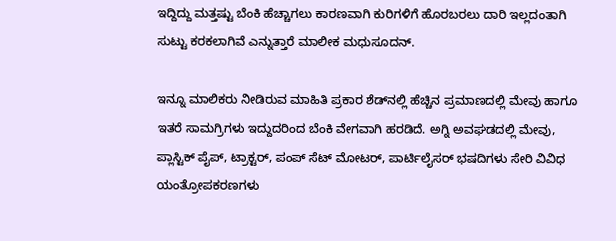ಇದ್ದಿದ್ದು ಮತ್ತಷ್ಟು ಬೆಂಕಿ ಹೆಚ್ಚಾಗಲು ಕಾರಣವಾಗಿ ಕುರಿಗಳಿಗೆ ಹೊರಬರಲು ದಾರಿ ಇಲ್ಲದಂತಾಗಿ ಸುಟ್ಟು ಕರಕಲಾಗಿವೆ ಎನ್ನುತ್ತಾರೆ ಮಾಲೀಕ ಮಧುಸೂದನ್.

ಇನ್ನೂ ಮಾಲಿಕರು ನೀಡಿರುವ ಮಾಹಿತಿ ಪ್ರಕಾರ ಶೆಡ್‌ನಲ್ಲಿ ಹೆಚ್ಚಿನ ಪ್ರಮಾಣದಲ್ಲಿ ಮೇವು ಹಾಗೂ ಇತರೆ ಸಾಮಗ್ರಿಗಳು ಇದ್ದುದರಿಂದ ಬೆಂಕಿ ವೇಗವಾಗಿ ಹರಡಿದೆ. ಅಗ್ನಿ ಅವಘಡದಲ್ಲಿ ಮೇವು, ಪ್ಲಾಸ್ಟಿಕ್ ಪೈಪ್, ಟ್ರಾಕ್ಟರ್, ಪಂಪ್ ಸೆಟ್ ಮೋಟರ್, ಪಾರ್ಟಿಲೈಸರ್ ಭಷದಿಗಳು ಸೇರಿ ವಿವಿಧ ಯಂತ್ರೋಪಕರಣಗಳು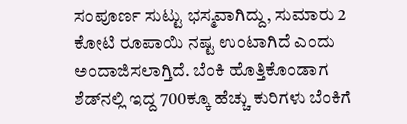ಸಂಪೂರ್ಣ ಸುಟ್ಟು ಭಸ್ಮವಾಗಿದ್ದು, ಸುಮಾರು 2 ಕೋಟಿ ರೂಪಾಯಿ ನಷ್ಟ ಉಂಟಾಗಿದೆ ಎಂದು ಅಂದಾಜಿಸಲಾಗ್ತಿದೆ. ಬೆಂಕಿ ಹೊತ್ತಿಕೊಂಡಾಗ ಶೆಡ್‌ನಲ್ಲಿ ಇದ್ದ 700ಕ್ಕೂ ಹೆಚ್ಚು ಕುರಿಗಳು ಬೆಂಕಿಗೆ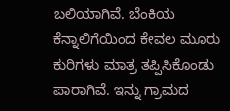ಬಲಿಯಾಗಿವೆ. ಬೆಂಕಿಯ ಕೆನ್ನಾಲಿಗೆಯಿಂದ ಕೇವಲ ಮೂರು ಕುರಿಗಳು ಮಾತ್ರ ತಪ್ಪಿಸಿಕೊಂಡು ಪಾರಾಗಿವೆ. ಇನ್ನು ಗ್ರಾಮದ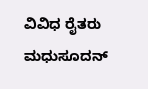ವಿವಿಧ ರೈತರು ಮಧುಸೂದನ್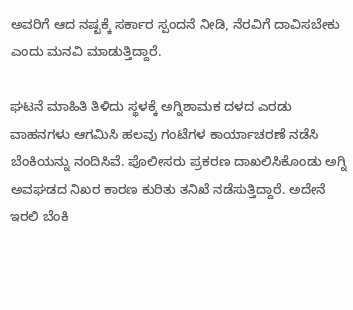ಅವರಿಗೆ ಆದ ನಷ್ಟಕ್ಕೆ ಸರ್ಕಾರ ಸ್ಪಂದನೆ ನೀಡಿ, ನೆರವಿಗೆ ದಾವಿಸಬೇಕು ಎಂದು ಮನವಿ ಮಾಡುತ್ತಿದ್ದಾರೆ.

ಘಟನೆ ಮಾಹಿತಿ ತಿಳಿದು ಸ್ಥಳಕ್ಕೆ ಅಗ್ನಿಶಾಮಕ ದಳದ ಎರಡು ವಾಹನಗಳು ಆಗಮಿಸಿ ಹಲವು ಗಂಟೆಗಳ ಕಾರ್ಯಾಚರಣೆ ನಡೆಸಿ ಬೆಂಕಿಯನ್ನು ನಂದಿಸಿವೆ. ಪೊಲೀಸರು ಪ್ರಕರಣ ದಾಖಲಿಸಿಕೊಂಡು ಅಗ್ನಿ ಅವಘಡದ ನಿಖರ ಕಾರಣ ಕುರಿತು ತನಿಖೆ ನಡೆಸುತ್ತಿದ್ದಾರೆ. ಅದೇನೆ‌ ಇರಲಿ ಬೆಂಕಿ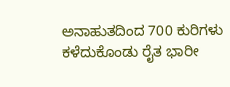ಅನಾಹುತದಿಂದ 700 ಕುರಿಗಳು ಕಳೆದುಕೊಂಡು ರೈತ ಭಾರೀ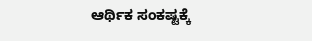ಆರ್ಥಿಕ‌ ಸಂಕಷ್ಟಕ್ಕೆ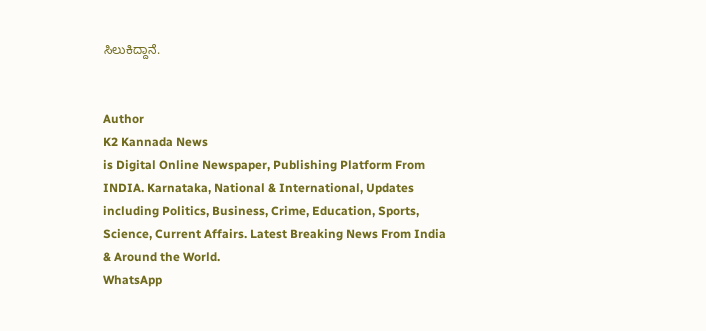ಸಿಲುಕಿದ್ದಾನೆ.


Author
K2 Kannada News
is Digital Online Newspaper, Publishing Platform From INDIA. Karnataka, National & International, Updates including Politics, Business, Crime, Education, Sports, Science, Current Affairs. Latest Breaking News From India & Around the World.
WhatsApp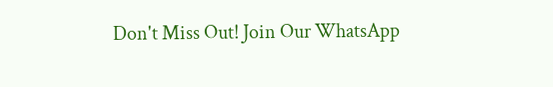Don't Miss Out! Join Our WhatsApp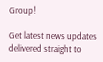Group!

Get latest news updates delivered straight to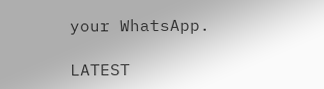your WhatsApp.

LATEST